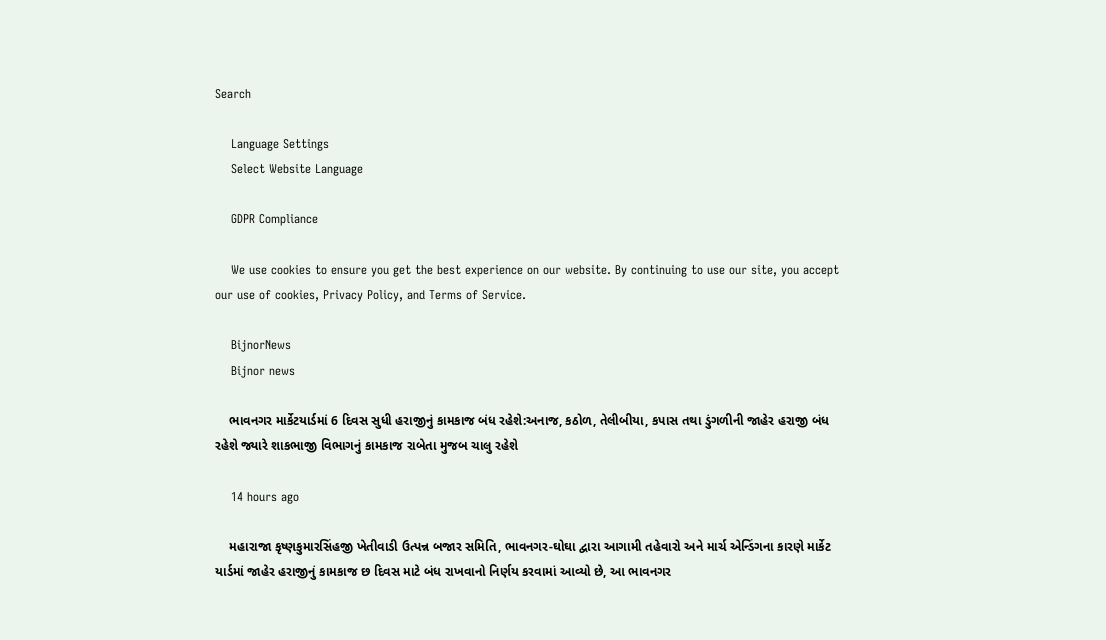Search

    Language Settings
    Select Website Language

    GDPR Compliance

    We use cookies to ensure you get the best experience on our website. By continuing to use our site, you accept our use of cookies, Privacy Policy, and Terms of Service.

    BijnorNews
    Bijnor news

    ભાવનગર માર્કેટયાર્ડમાં 6 દિવસ સુધી હરાજીનું કામકાજ બંધ રહેશે:અનાજ, કઠોળ, તેલીબીયા, કપાસ તથા ડુંગળીની જાહેર હરાજી બંધ રહેશે જ્યારે શાકભાજી વિભાગનું કામકાજ રાબેતા મુજબ ચાલુ રહેશે

    14 hours ago

    મહારાજા કૃષ્ણકુમારસિંહજી ખેતીવાડી ઉત્પન્ન બજાર સમિતિ, ભાવનગર-ઘોઘા દ્વારા આગામી તહેવારો અને માર્ચ એન્ડિંગના કારણે માર્કેટ યાર્ડમાં જાહેર હરાજીનું કામકાજ છ દિવસ માટે બંધ રાખવાનો નિર્ણય કરવામાં આવ્યો છે, આ ભાવનગર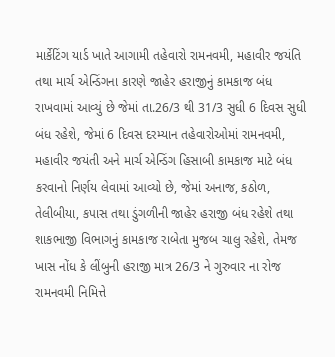માર્કેટિંગ યાર્ડ ખાતે આગામી તહેવારો રામનવમી, મહાવીર જયંતિ તથા માર્ચ એન્ડિંગના કારણે જાહેર હરાજીનું કામકાજ બંધ રાખવામાં આવ્યું છે જેમાં તા.26/3 થી 31/3 સુધી 6 દિવસ સુધી બંધ રહેશે, જેમાં 6 દિવસ દરમ્યાન તહેવારોઓમાં રામનવમી, મહાવીર જયંતી અને માર્ચ એન્ડિંગ હિસાબી કામકાજ માટે બંધ કરવાનો નિર્ણય લેવામાં આવ્યો છે, જેમાં અનાજ, કઠોળ, તેલીબીયા, કપાસ તથા ડુંગળીની જાહેર હરાજી બંધ રહેશે તથા શાકભાજી વિભાગનું કામકાજ રાબેતા મુજબ ચાલુ રહેશે, તેમજ ખાસ નોંધ કે લીંબુની હરાજી માત્ર 26/3 ને ગુરુવાર ના રોજ રામનવમી નિમિત્તે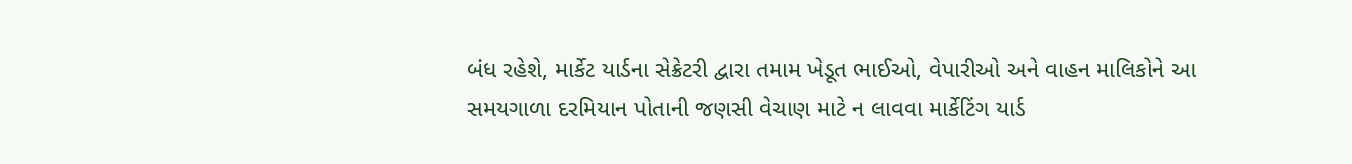બંધ રહેશે, માર્કેટ યાર્ડના સેક્રેટરી દ્વારા તમામ ખેડૂત ભાઈઓ, વેપારીઓ અને વાહન માલિકોને આ સમયગાળા દરમિયાન પોતાની જણસી વેચાણ માટે ન લાવવા માર્કેટિંગ યાર્ડ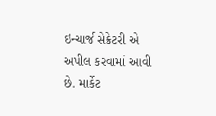ઇન્ચાર્જ સેક્રેટરી એ અપીલ કરવામાં આવી છે. માર્કેટ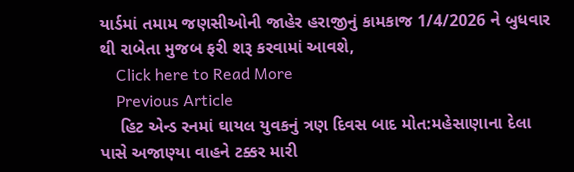યાર્ડમાં તમામ જણસીઓની જાહેર હરાજીનું કામકાજ 1/4/2026 ને બુધવાર થી રાબેતા મુજબ ફરી શરૂ કરવામાં આવશે,
    Click here to Read More
    Previous Article
    હિટ એન્ડ રનમાં ઘાયલ યુવકનું ત્રણ દિવસ બાદ મોત:મહેસાણાના દેલા પાસે અજાણ્યા વાહને ટક્કર મારી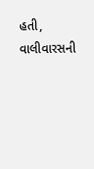હતી, વાલીવારસની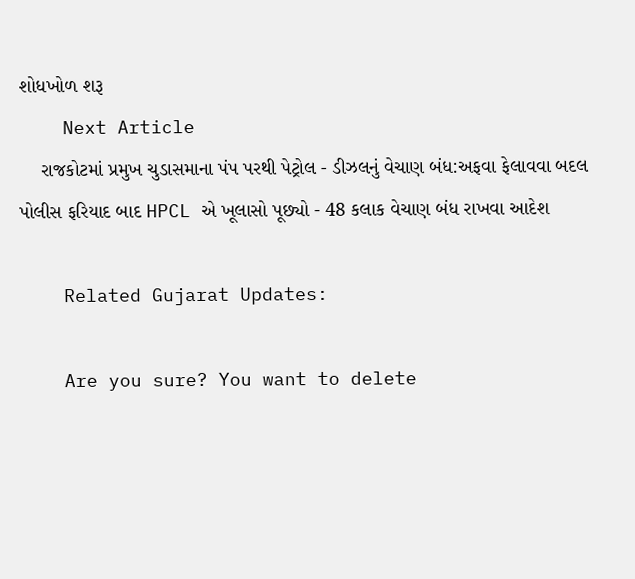શોધખોળ શરૂ
    Next Article
    રાજકોટમાં પ્રમુખ ચુડાસમાના પંપ પરથી પેટ્રોલ - ડીઝલનું વેચાણ બંધ:અફવા ફેલાવવા બદલ પોલીસ ફરિયાદ બાદ HPCL એ ખૂલાસો પૂછ્યો - 48 કલાક વેચાણ બંધ રાખવા આદેશ

    Related Gujarat Updates:

    Are you sure? You want to delete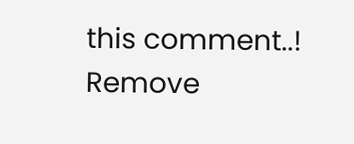this comment..! Remove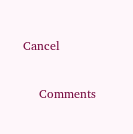Cancel

    Comments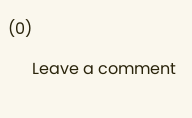(0)

      Leave a comment